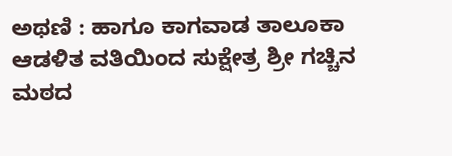ಅಥಣಿ : ಹಾಗೂ ಕಾಗವಾಡ ತಾಲೂಕಾ ಆಡಳಿತ ವತಿಯಿಂದ ಸುಕ್ಷೇತ್ರ ಶ್ರೀ ಗಚ್ಚಿನ ಮಠದ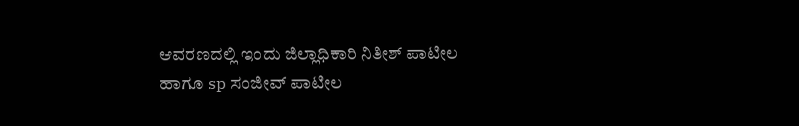ಆವರಣದಲ್ಲಿ ಇಂದು ಜಿಲ್ಲಾಧಿಕಾರಿ ನಿತೀಶ್ ಪಾಟೀಲ ಹಾಗೂ sp ಸಂಜೀವ್ ಪಾಟೀಲ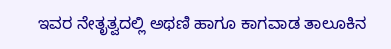ಇವರ ನೇತೃತ್ವದಲ್ಲಿ ಅಥಣಿ ಹಾಗೂ ಕಾಗವಾಡ ತಾಲೂಕಿನ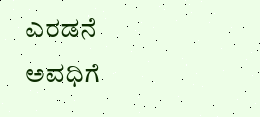ಎರಡನೆ ಅವಧಿಗೆ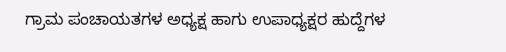ಗ್ರಾಮ ಪಂಚಾಯತಗಳ ಅಧ್ಯಕ್ಷ ಹಾಗು ಉಪಾಧ್ಯಕ್ಷರ ಹುದ್ದೆಗಳ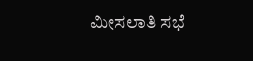ಮೀಸಲಾತಿ ಸಭೆ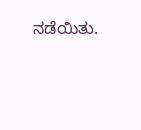ನಡೆಯಿತು.